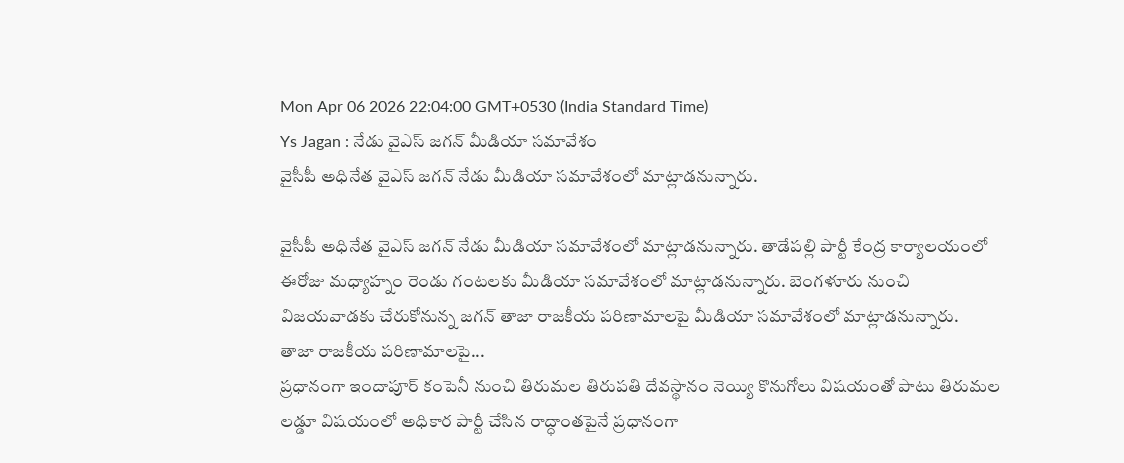Mon Apr 06 2026 22:04:00 GMT+0530 (India Standard Time)
Ys Jagan : నేడు వైఎస్ జగన్ మీడియా సమావేశం
వైసీపీ అధినేత వైఎస్ జగన్ నేడు మీడియా సమావేశంలో మాట్లాడనున్నారు.

వైసీపీ అధినేత వైఎస్ జగన్ నేడు మీడియా సమావేశంలో మాట్లాడనున్నారు. తాడేపల్లి పార్టీ కేంద్ర కార్యాలయంలో ఈరోజు మధ్యాహ్నం రెండు గంటలకు మీడియా సమావేశంలో మాట్లాడనున్నారు. బెంగళూరు నుంచి విజయవాడకు చేరుకోనున్న జగన్ తాజా రాజకీయ పరిణామాలపై మీడియా సమావేశంలో మాట్లాడనున్నారు.
తాజా రాజకీయ పరిణామాలపై...
ప్రధానంగా ఇందాపూర్ కంపెనీ నుంచి తిరుమల తిరుపతి దేవస్థానం నెయ్యి కొనుగోలు విషయంతో పాటు తిరుమల లడ్డూ విషయంలో అధికార పార్టీ చేసిన రాద్ధాంతపైనే ప్రధానంగా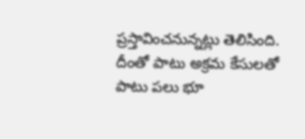ప్రస్తావించనున్నట్లు తెలిసింది. దీంతో పాటు అక్రమ కేసులతో పాటు పలు భూ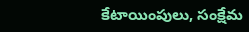కేటాయింపులు, సంక్షేమ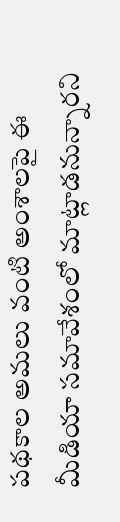పథకాల అమలు వంటి అంశాలపై ఈ మీడియా సమావేశంలో మాట్లాడనున్నారని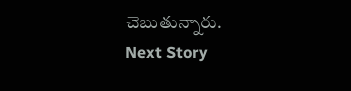చెబుతున్నారు.
Next Story